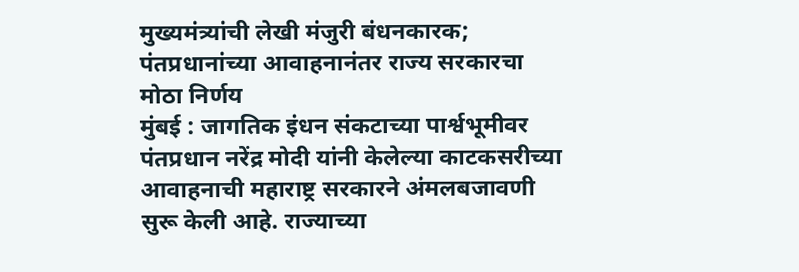मुख्यमंत्र्यांची लेखी मंजुरी बंधनकारक; पंतप्रधानांच्या आवाहनानंतर राज्य सरकारचा मोठा निर्णय
मुंबई : जागतिक इंधन संकटाच्या पार्श्वभूमीवर पंतप्रधान नरेंद्र मोदी यांनी केलेल्या काटकसरीच्या आवाहनाची महाराष्ट्र सरकारने अंमलबजावणी सुरू केली आहे. राज्याच्या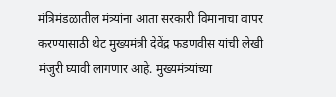मंत्रिमंडळातील मंत्र्यांना आता सरकारी विमानाचा वापर करण्यासाठी थेट मुख्यमंत्री देवेंद्र फडणवीस यांची लेखी मंजुरी घ्यावी लागणार आहे. मुख्यमंत्र्यांच्या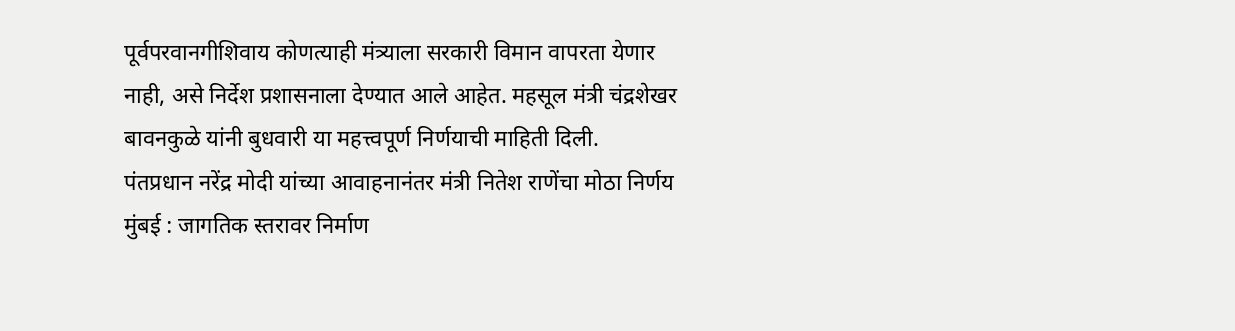पूर्वपरवानगीशिवाय कोणत्याही मंत्र्याला सरकारी विमान वापरता येणार नाही, असे निर्देश प्रशासनाला देण्यात आले आहेत. महसूल मंत्री चंद्रशेखर बावनकुळे यांनी बुधवारी या महत्त्वपूर्ण निर्णयाची माहिती दिली.
पंतप्रधान नरेंद्र मोदी यांच्या आवाहनानंतर मंत्री नितेश राणेंचा मोठा निर्णय मुंबई : जागतिक स्तरावर निर्माण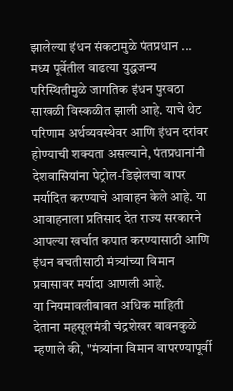झालेल्या इंधन संकटामुळे पंतप्रधान ...
मध्य पूर्वेतील वाढत्या युद्धजन्य परिस्थितीमुळे जागतिक इंधन पुरवठा साखळी विस्कळीत झाली आहे. याचे थेट परिणाम अर्थव्यवस्थेवर आणि इंधन दरांवर होण्याची शक्यता असल्याने, पंतप्रधानांनी देशवासियांना पेट्रोल-डिझेलचा वापर मर्यादित करण्याचे आवाहन केले आहे. या आवाहनाला प्रतिसाद देत राज्य सरकारने आपल्या खर्चात कपात करण्यासाठी आणि इंधन बचतीसाठी मंत्र्यांच्या विमान प्रवासावर मर्यादा आणली आहे.
या नियमावलीबाबत अधिक माहिती देताना महसूलमंत्री चंद्रशेखर बावनकुळे म्हणाले की, "मंत्र्यांना विमान वापरण्यापूर्वी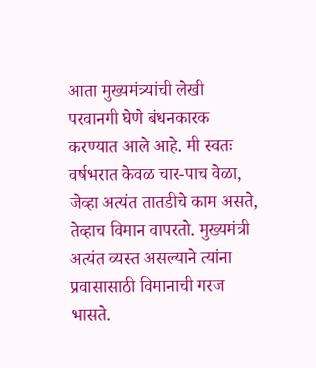आता मुख्यमंत्र्यांची लेखी परवानगी घेणे बंधनकारक करण्यात आले आहे. मी स्वतः वर्षभरात केवळ चार-पाच वेळा, जेव्हा अत्यंत तातडीचे काम असते, तेव्हाच विमान वापरतो. मुख्यमंत्री अत्यंत व्यस्त असल्याने त्यांना प्रवासासाठी विमानाची गरज भासते.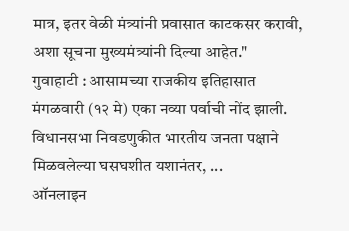मात्र, इतर वेळी मंत्र्यांनी प्रवासात काटकसर करावी, अशा सूचना मुख्यमंत्र्यांनी दिल्या आहेत."
गुवाहाटी : आसामच्या राजकीय इतिहासात मंगळवारी (१२ मे) एका नव्या पर्वाची नोंद झाली. विधानसभा निवडणुकीत भारतीय जनता पक्षाने मिळवलेल्या घसघशीत यशानंतर, ...
ऑनलाइन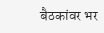बैठकांवर भर